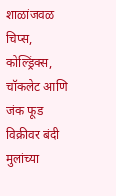शाळांजवळ चिप्स, कोल्ड्रिंक्स, चॉकलेट आणि जंक फूड विक्रीवर बंदी
मुलांच्या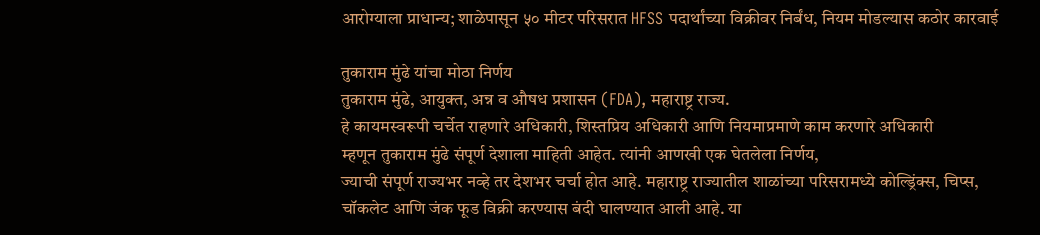आरोग्याला प्राधान्य; शाळेपासून ५० मीटर परिसरात HFSS पदार्थांच्या विक्रीवर निर्बंध, नियम मोडल्यास कठोर कारवाई

तुकाराम मुंढे यांचा मोठा निर्णय
तुकाराम मुंढे, आयुक्त, अन्न व औषध प्रशासन (FDA), महाराष्ट्र राज्य.
हे कायमस्वरूपी चर्चेत राहणारे अधिकारी, शिस्तप्रिय अधिकारी आणि नियमाप्रमाणे काम करणारे अधिकारी
म्हणून तुकाराम मुंढे संपूर्ण देशाला माहिती आहेत. त्यांनी आणखी एक घेतलेला निर्णय,
ज्याची संपूर्ण राज्यभर नव्हे तर देशभर चर्चा होत आहे. महाराष्ट्र राज्यातील शाळांच्या परिसरामध्ये कोल्ड्रिंक्स, चिप्स,
चॉकलेट आणि जंक फूड विक्री करण्यास बंदी घालण्यात आली आहे. या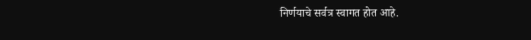निर्णयाचे सर्वत्र स्वागत होत आहे.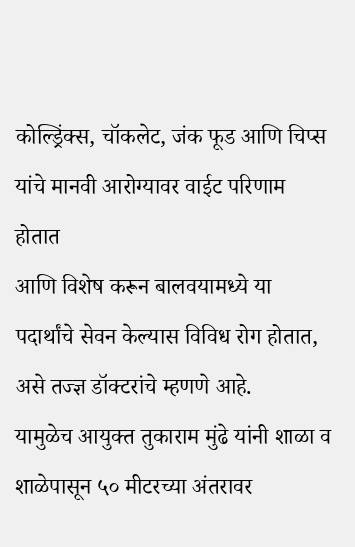कोल्ड्रिंक्स, चॉकलेट, जंक फूड आणि चिप्स यांचे मानवी आरोग्यावर वाईट परिणाम होतात
आणि विशेष करून बालवयामध्ये या पदार्थांचे सेवन केल्यास विविध रोग होतात, असे तज्ज्ञ डॉक्टरांचे म्हणणे आहे.
यामुळेच आयुक्त तुकाराम मुंढे यांनी शाळा व शाळेपासून ५० मीटरच्या अंतरावर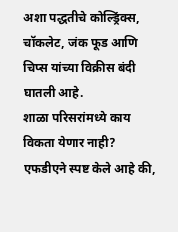अशा पद्धतीचे कोल्ड्रिंक्स, चॉकलेट, जंक फूड आणि चिप्स यांच्या विक्रीस बंदी घातली आहे.
शाळा परिसरांमध्ये काय विकता येणार नाही?
एफडीएने स्पष्ट केले आहे की,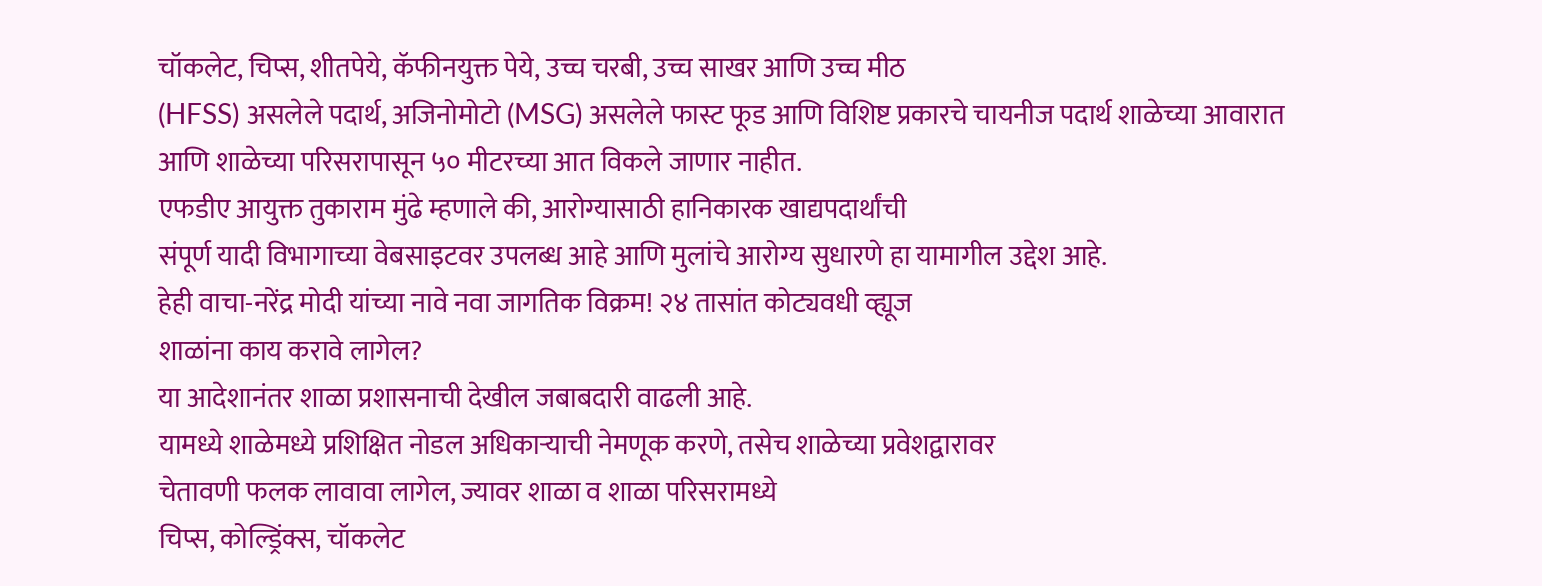चॉकलेट, चिप्स, शीतपेये, कॅफीनयुक्त पेये, उच्च चरबी, उच्च साखर आणि उच्च मीठ
(HFSS) असलेले पदार्थ, अजिनोमोटो (MSG) असलेले फास्ट फूड आणि विशिष्ट प्रकारचे चायनीज पदार्थ शाळेच्या आवारात
आणि शाळेच्या परिसरापासून ५० मीटरच्या आत विकले जाणार नाहीत.
एफडीए आयुक्त तुकाराम मुंढे म्हणाले की, आरोग्यासाठी हानिकारक खाद्यपदार्थांची
संपूर्ण यादी विभागाच्या वेबसाइटवर उपलब्ध आहे आणि मुलांचे आरोग्य सुधारणे हा यामागील उद्देश आहे.
हेही वाचा-नरेंद्र मोदी यांच्या नावे नवा जागतिक विक्रम! २४ तासांत कोट्यवधी व्ह्यूज
शाळांना काय करावे लागेल?
या आदेशानंतर शाळा प्रशासनाची देखील जबाबदारी वाढली आहे.
यामध्ये शाळेमध्ये प्रशिक्षित नोडल अधिकाऱ्याची नेमणूक करणे, तसेच शाळेच्या प्रवेशद्वारावर
चेतावणी फलक लावावा लागेल, ज्यावर शाळा व शाळा परिसरामध्ये
चिप्स, कोल्ड्रिंक्स, चॉकलेट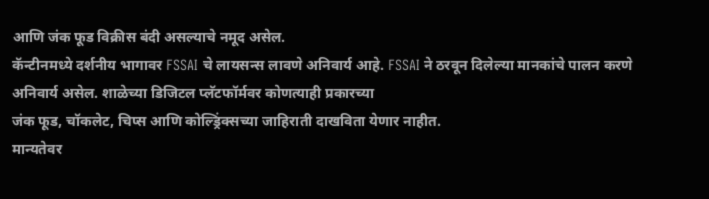आणि जंक फूड विक्रीस बंदी असल्याचे नमूद असेल.
कॅन्टीनमध्ये दर्शनीय भागावर FSSAI चे लायसन्स लावणे अनिवार्य आहे. FSSAI ने ठरवून दिलेल्या मानकांचे पालन करणे
अनिवार्य असेल. शाळेच्या डिजिटल प्लॅटफॉर्मवर कोणत्याही प्रकारच्या
जंक फूड, चॉकलेट, चिप्स आणि कोल्ड्रिंक्सच्या जाहिराती दाखविता येणार नाहीत.
मान्यतेवर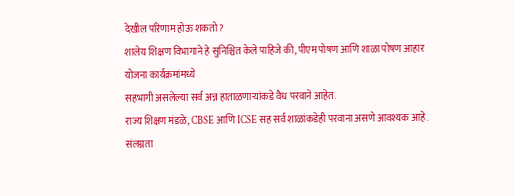देखील परिणाम होऊ शकतो?
शालेय शिक्षण विभागाने हे सुनिश्चित केले पाहिजे की, पीएम पोषण आणि शाळा पोषण आहार योजना कार्यक्रमांमध्ये
सहभागी असलेल्या सर्व अन्न हाताळणाऱ्यांकडे वैध परवाने आहेत.
राज्य शिक्षण मंडळे, CBSE आणि ICSE सह सर्व शाळांकडेही परवाना असणे आवश्यक आहे.
संलग्नता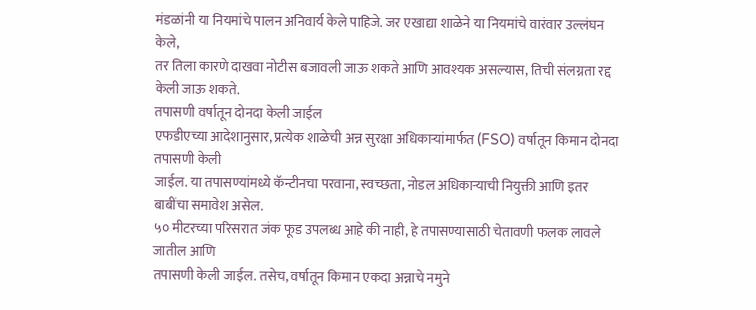मंडळांनी या नियमांचे पालन अनिवार्य केले पाहिजे. जर एखाद्या शाळेने या नियमांचे वारंवार उल्लंघन केले,
तर तिला कारणे दाखवा नोटीस बजावली जाऊ शकते आणि आवश्यक असल्यास, तिची संलग्नता रद्द केली जाऊ शकते.
तपासणी वर्षातून दोनदा केली जाईल
एफडीएच्या आदेशानुसार, प्रत्येक शाळेची अन्न सुरक्षा अधिकाऱ्यांमार्फत (FSO) वर्षातून किमान दोनदा तपासणी केली
जाईल. या तपासण्यांमध्ये कॅन्टीनचा परवाना, स्वच्छता, नोडल अधिकाऱ्याची नियुक्ती आणि इतर बाबींचा समावेश असेल.
५० मीटरच्या परिसरात जंक फूड उपलब्ध आहे की नाही, हे तपासण्यासाठी चेतावणी फलक लावले जातील आणि
तपासणी केली जाईल. तसेच, वर्षातून किमान एकदा अन्नाचे नमुने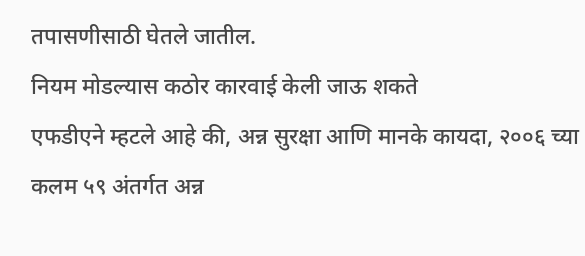तपासणीसाठी घेतले जातील.
नियम मोडल्यास कठोर कारवाई केली जाऊ शकते
एफडीएने म्हटले आहे की, अन्न सुरक्षा आणि मानके कायदा, २००६ च्या कलम ५९ अंतर्गत अन्न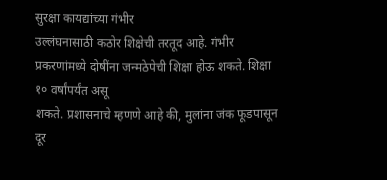सुरक्षा कायद्यांच्या गंभीर
उल्लंघनासाठी कठोर शिक्षेची तरतूद आहे. गंभीर प्रकरणांमध्ये दोषींना जन्मठेपेची शिक्षा होऊ शकते. शिक्षा १० वर्षांपर्यंत असू
शकते. प्रशासनाचे म्हणणे आहे की, मुलांना जंक फूडपासून दूर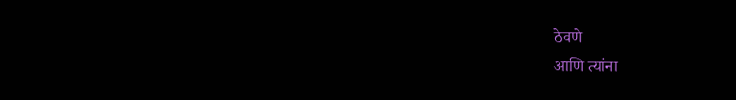ठेवणे
आणि त्यांना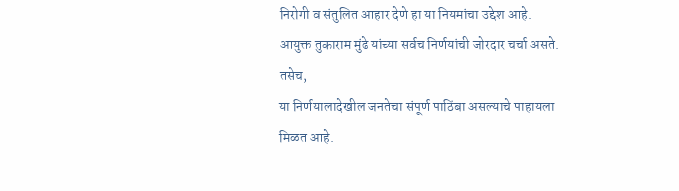निरोगी व संतुलित आहार देणे हा या नियमांचा उद्देश आहे.
आयुक्त तुकाराम मुंढे यांच्या सर्वच निर्णयांची जोरदार चर्चा असते. तसेच,
या निर्णयालादेखील जनतेचा संपूर्ण पाठिंबा असल्याचे पाहायला मिळत आहे.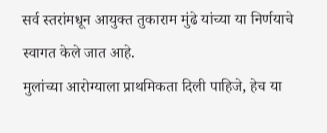सर्व स्तरांमधून आयुक्त तुकाराम मुंढे यांच्या या निर्णयाचे स्वागत केले जात आहे.
मुलांच्या आरोग्याला प्राथमिकता दिली पाहिजे, हेच या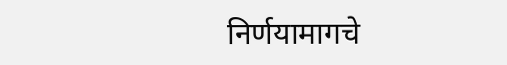निर्णयामागचे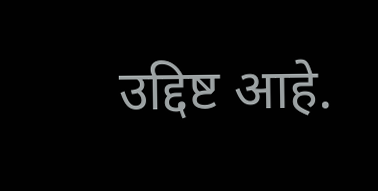उद्दिष्ट आहे.